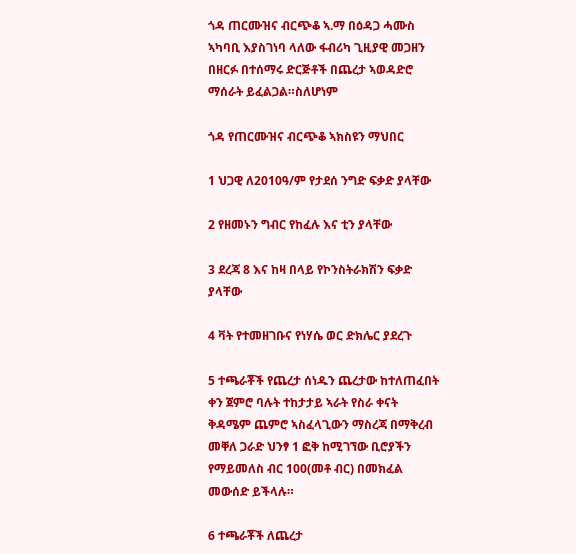ጎዳ ጠርሙዝና ብርጭቆ ኣ.ማ በዕዳጋ ሓሙስ ኣካባቢ እያስገነባ ላለው ፋብሪካ ጊዚያዊ መጋዘን በዘርፉ በተሰማሩ ድርጅቶች በጨረታ ኣወዳድሮ ማሰራት ይፈልጋል።ስለሆነም

ጎዳ የጠርሙዝና ብርጭቆ ኣክስዩን ማህበር

1 ህጋዊ ለ2010ዓ/ም የታደሰ ንግድ ፍቃድ ያላቸው

2 የዘመኑን ግብር የከፈሉ እና ቲን ያላቸው

3 ደረጃ 8 እና ከዛ በላይ የኮንስትራክሽን ፍቃድ ያላቸው

4 ቫት የተመዘገቡና የነሃሴ ወር ድክሌር ያደረጉ

5 ተጫራቾች የጨረታ ሰነዱን ጨረታው ከተለጠፈበት ቀን ጀምሮ ባሉት ተከታታይ ኣራት የስራ ቀናት ቅዳሜም ጨምሮ ኣስፈላጊውን ማስረጃ በማቅረብ መቐለ ጋራድ ህንፃ 1 ፎቅ ከሚገኘው ቢሮያችን የማይመለስ ብር 100(መቶ ብር) በመክፈል መውሰድ ይችላሉ።

6 ተጫራቾች ለጨረታ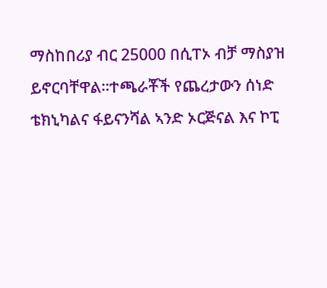ማስከበሪያ ብር 25000 በሲፐኦ ብቻ ማስያዝ ይኖርባቸዋል።ተጫራቾች የጨረታውን ሰነድ ቴክኒካልና ፋይናንሻል ኣንድ ኦርጅናል እና ኮፒ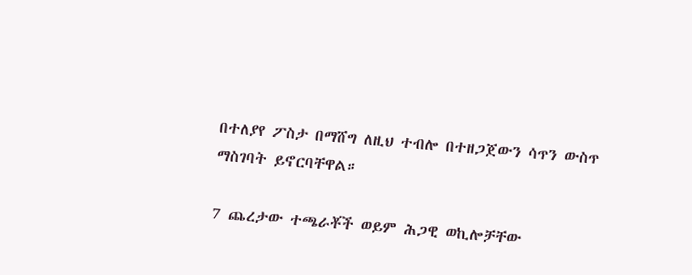በተለያየ ፖስታ በማሸግ ለዚህ ተብሎ በተዘጋጀውን ሳጥን ውስጥ ማስገባት ይኖርባቸዋል።

7 ጨረታው ተጫራቾች ወይም ሕጋዊ ወኪሎቻቸው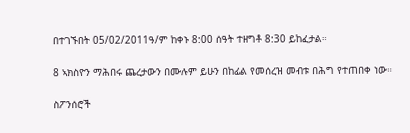በተገኙበት 05/02/2011ዓ/ም ከቀኑ 8:00 ሰዓት ተዘግቶ 8:30 ይከፈታል።

8 ኣክስዮን ማሕበሩ ጨረታውን በሙሉም ይሁን በከፊል የመሰረዝ መብቱ በሕግ የተጠበቀ ነው።

ስፖንሰሮች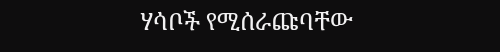ሃሳቦች የሚሰራጩባቸው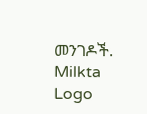መንገዶች.
Milkta Logo